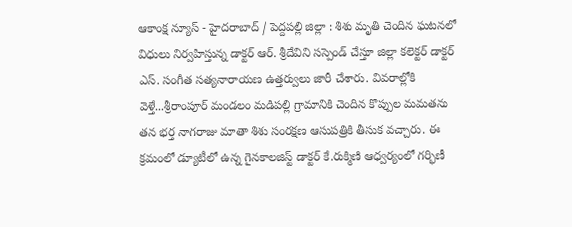ఆకాంక్ష న్యూస్ - హైదరాబాద్ / పెద్దపల్లి జిల్లా : శిశు మృతి చెందిన ఘటనలో విధులు నిర్వహిస్తున్న డాక్టర్ ఆర్. శ్రీదేవిని సస్పెండ్ చేస్తూ జిల్లా కలెక్టర్ డాక్టర్ ఎస్. సంగీత సత్యనారాయణ ఉత్తర్వులు జారీ చేశారు. వివరాల్లోకి వెళ్తే...శ్రీరాంపూర్ మండలం మడిపల్లి గ్రామానికి చెందిన కొప్పుల మమతను తన భర్త నాగరాజు మాతా శిశు సంరక్షణ ఆసుపత్రికి తీసుక వచ్చారు. ఈ క్రమంలో డ్యూటీలో ఉన్న గైనకాలజిస్ట్ డాక్టర్ కే.రుక్మిణి ఆధ్వర్యంలో గర్భిణీ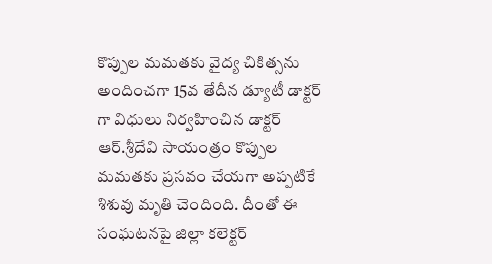కొప్పుల మమతకు వైద్య చికిత్సను అందించగా 15వ తేదీన డ్యూటీ డాక్టర్ గా విధులు నిర్వహించిన డాక్టర్ ఆర్.శ్రీదేవి సాయంత్రం కొప్పుల మమతకు ప్రసవం చేయగా అప్పటికే శిశువు మృతి చెందింది. దీంతో ఈ సంఘటనపై జిల్లా కలెక్టర్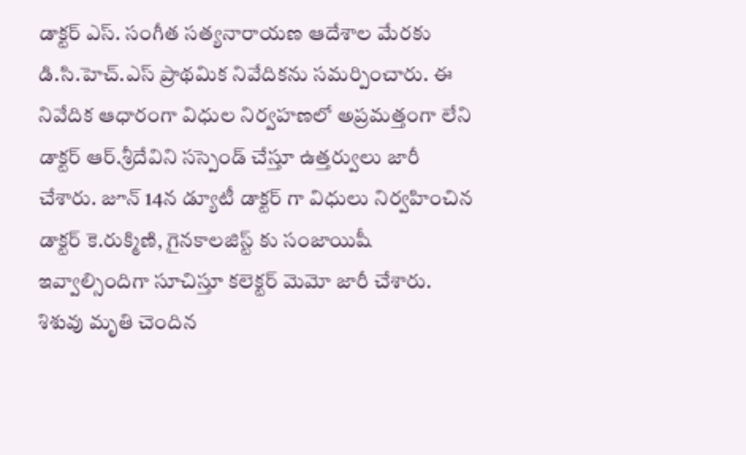డాక్టర్ ఎస్. సంగీత సత్యనారాయణ ఆదేశాల మేరకు డి.సి.హెచ్.ఎస్ ప్రాథమిక నివేదికను సమర్పించారు. ఈ నివేదిక ఆధారంగా విధుల నిర్వహణలో అప్రమత్తంగా లేని డాక్టర్ ఆర్.శ్రీదేవిని సస్పెండ్ చేస్తూ ఉత్తర్వులు జారీ చేశారు. జూన్ 14న డ్యూటీ డాక్టర్ గా విధులు నిర్వహించిన డాక్టర్ కె.రుక్మిణి, గైనకాలజిస్ట్ కు సంజాయిషీ ఇవ్వాల్సిందిగా సూచిస్తూ కలెక్టర్ మెమో జారీ చేశారు. శిశువు మృతి చెందిన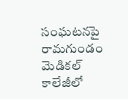సంఘటనపై రామగుండం మెడికల్ కాలేజీలో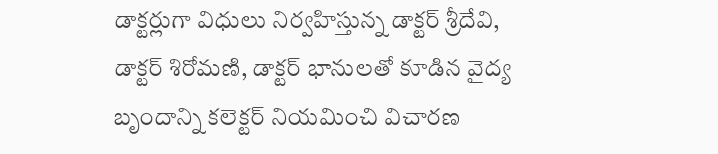డాక్టర్లుగా విధులు నిర్వహిస్తున్న డాక్టర్ శ్రీదేవి, డాక్టర్ శిరోమణి, డాక్టర్ భానులతో కూడిన వైద్య బృందాన్ని కలెక్టర్ నియమించి విచారణ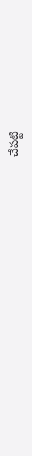చేపట్టి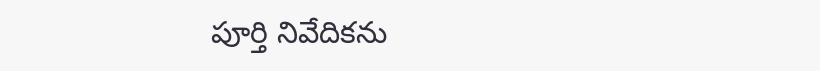పూర్తి నివేదికను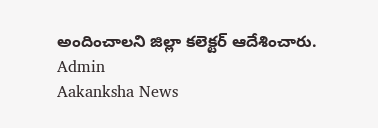అందించాలని జిల్లా కలెక్టర్ ఆదేశించారు.
Admin
Aakanksha News